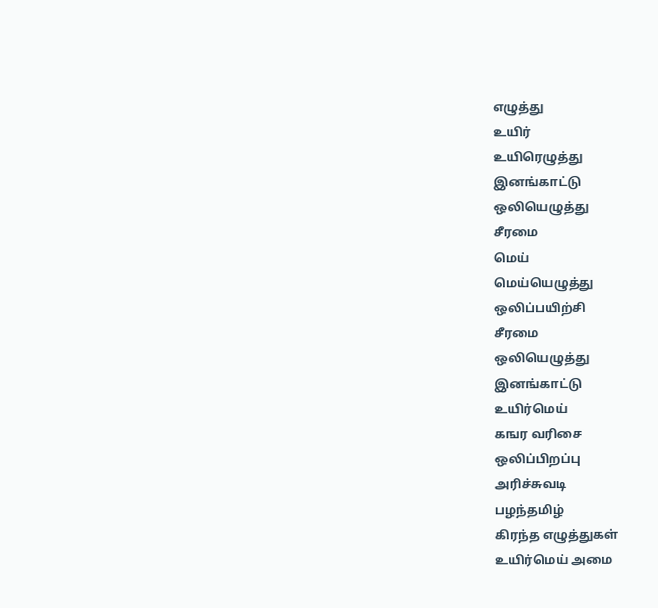எழுத்து
உயிர்
உயிரெழுத்து
இனங்காட்டு
ஒலியெழுத்து
சீரமை
மெய்
மெய்யெழுத்து
ஒலிப்பயிற்சி
சீரமை
ஒலியெழுத்து
இனங்காட்டு
உயிர்மெய்
கஙர வரிசை
ஒலிப்பிறப்பு
அரிச்சுவடி
பழந்தமிழ்
கிரந்த எழுத்துகள்
உயிர்மெய் அமை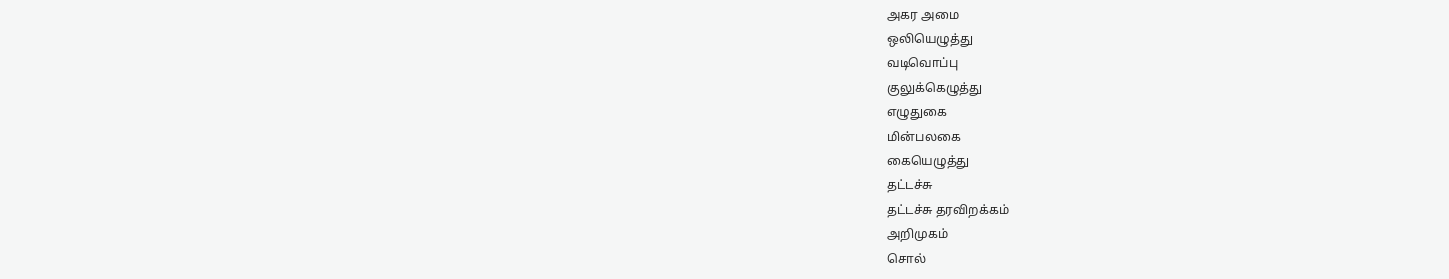அகர அமை
ஒலியெழுத்து
வடிவொப்பு
குலுக்கெழுத்து
எழுதுகை
மின்பலகை
கையெழுத்து
தட்டச்சு
தட்டச்சு தரவிறக்கம்
அறிமுகம்
சொல்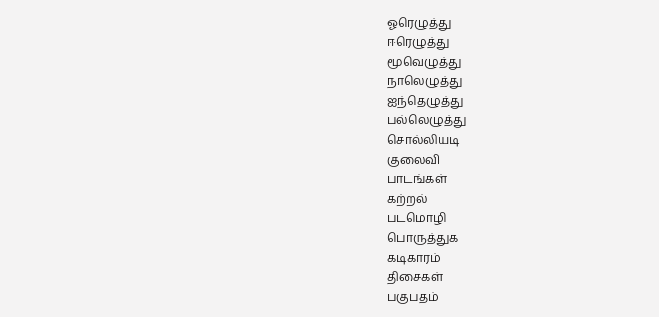ஓரெழுத்து
ஈரெழுத்து
மூவெழுத்து
நாலெழுத்து
ஐந்தெழுத்து
பல்லெழுத்து
சொல்லியடி
குலைவி
பாடங்கள்
கற்றல்
படமொழி
பொருத்துக
கடிகாரம்
திசைகள்
பகுபதம்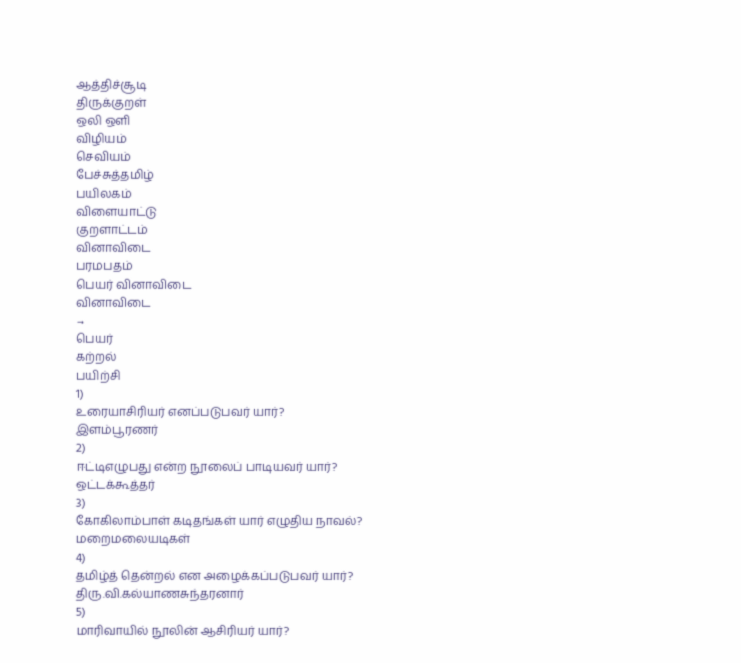ஆத்திச்சூடி
திருக்குறள்
ஒலி ஒளி
விழியம்
செவியம்
பேச்சுத்தமிழ்
பயிலகம்
விளையாட்டு
குறளாட்டம்
வினாவிடை
பரமபதம்
பெயர் வினாவிடை
வினாவிடை
→
பெயர்
கற்றல்
பயிற்சி
1)
உரையாசிரியர் எனப்படுபவர் யார்?
இளம்பூரணர்
2)
ஈட்டிஎழுபது என்ற நூலைப் பாடியவர் யார்?
ஒட்டக்கூத்தர்
3)
கோகிலாம்பாள் கடிதங்கள் யார் எழுதிய நாவல்?
மறைமலையடிகள்
4)
தமிழ்த் தென்றல் என அழைக்கப்படுபவர் யார்?
திரு.வி.கல்யாணசுந்தரனார்
5)
மாரிவாயில் நூலின் ஆசிரியர் யார்?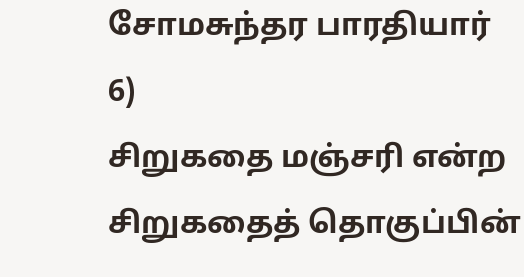சோமசுந்தர பாரதியார்
6)
சிறுகதை மஞ்சரி என்ற சிறுகதைத் தொகுப்பின்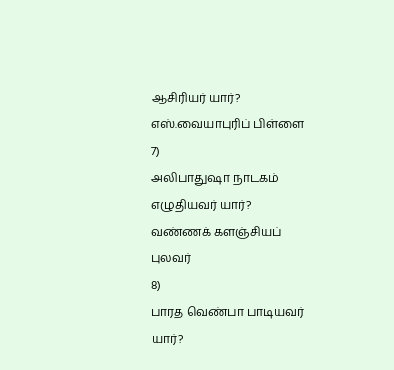ஆசிரியர் யார்?
எஸ்.வையாபுரிப் பிள்ளை
7)
அலிபாதுஷா நாடகம் எழுதியவர் யார்?
வண்ணக் களஞ்சியப் புலவர்
8)
பாரத வெண்பா பாடியவர் யார்?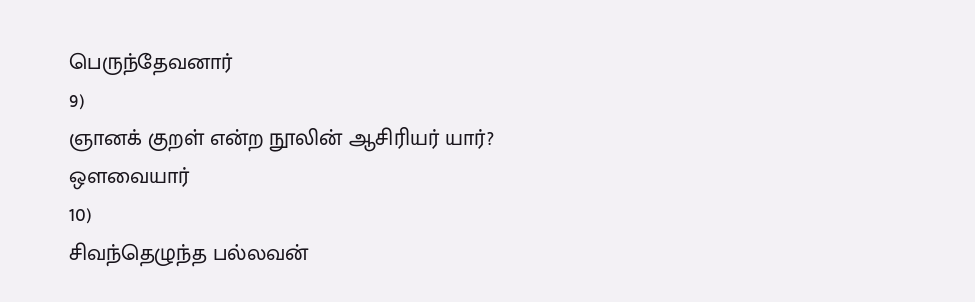பெருந்தேவனார்
9)
ஞானக் குறள் என்ற நூலின் ஆசிரியர் யார்?
ஒளவையார்
10)
சிவந்தெழுந்த பல்லவன்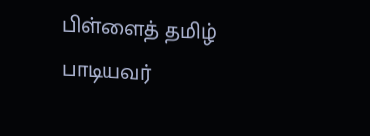பிள்ளைத் தமிழ் பாடியவர்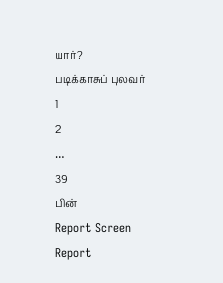யார்?
படிக்காசுப் புலவர்
1
2
…
39
பின்
Report Screen
Report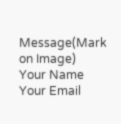Message(Mark on Image)
Your Name
Your Email